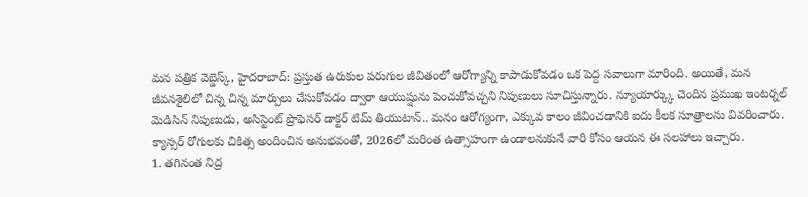మన పత్రిక వెబ్డెస్క్, హైదరాబాద్: ప్రస్తుత ఉరుకుల పరుగుల జీవితంలో ఆరోగ్యాన్ని కాపాడుకోవడం ఒక పెద్ద సవాలుగా మారింది. అయితే, మన జీవనశైలిలో చిన్న చిన్న మార్పులు చేసుకోవడం ద్వారా ఆయుష్షును పెంచుకోవచ్చని నిపుణులు సూచిస్తున్నారు. న్యూయార్క్కు చెందిన ప్రముఖ ఇంటర్నల్ మెడిసిన్ నిపుణుడు, అసిస్టెంట్ ప్రొఫెసర్ డాక్టర్ టిమ్ తియుటాన్.. మనం ఆరోగ్యంగా, ఎక్కువ కాలం జీవించడానికి ఐదు కీలక సూత్రాలను వివరించారు. క్యాన్సర్ రోగులకు చికిత్స అందించిన అనుభవంతో, 2026లో మరింత ఉత్సాహంగా ఉండాలనుకునే వారి కోసం ఆయన ఈ సలహాలు ఇచ్చారు.
1. తగినంత నిద్ర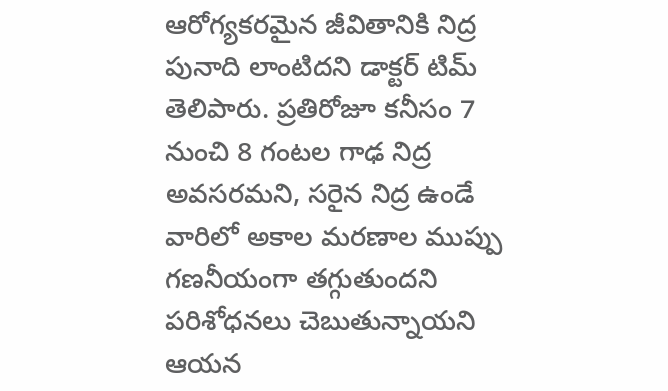ఆరోగ్యకరమైన జీవితానికి నిద్ర పునాది లాంటిదని డాక్టర్ టిమ్ తెలిపారు. ప్రతిరోజూ కనీసం 7 నుంచి 8 గంటల గాఢ నిద్ర అవసరమని, సరైన నిద్ర ఉండే వారిలో అకాల మరణాల ముప్పు గణనీయంగా తగ్గుతుందని పరిశోధనలు చెబుతున్నాయని ఆయన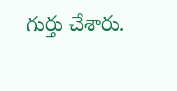గుర్తు చేశారు.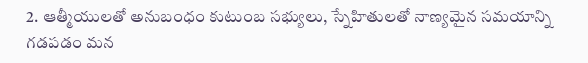2. ఆత్మీయులతో అనుబంధం కుటుంబ సభ్యులు, స్నేహితులతో నాణ్యమైన సమయాన్ని గడపడం మన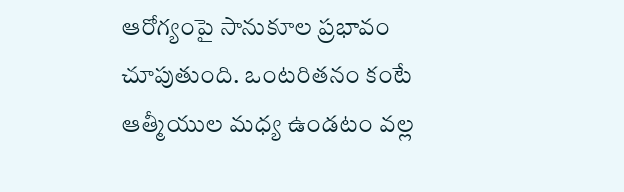ఆరోగ్యంపై సానుకూల ప్రభావం చూపుతుంది. ఒంటరితనం కంటే ఆత్మీయుల మధ్య ఉండటం వల్ల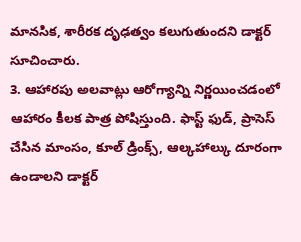మానసిక, శారీరక దృఢత్వం కలుగుతుందని డాక్టర్ సూచించారు.
3. ఆహారపు అలవాట్లు ఆరోగ్యాన్ని నిర్ణయించడంలో ఆహారం కీలక పాత్ర పోషిస్తుంది. ఫాస్ట్ ఫుడ్, ప్రాసెస్ చేసిన మాంసం, కూల్ డ్రింక్స్, ఆల్కహాల్కు దూరంగా ఉండాలని డాక్టర్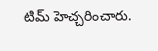టిమ్ హెచ్చరించారు.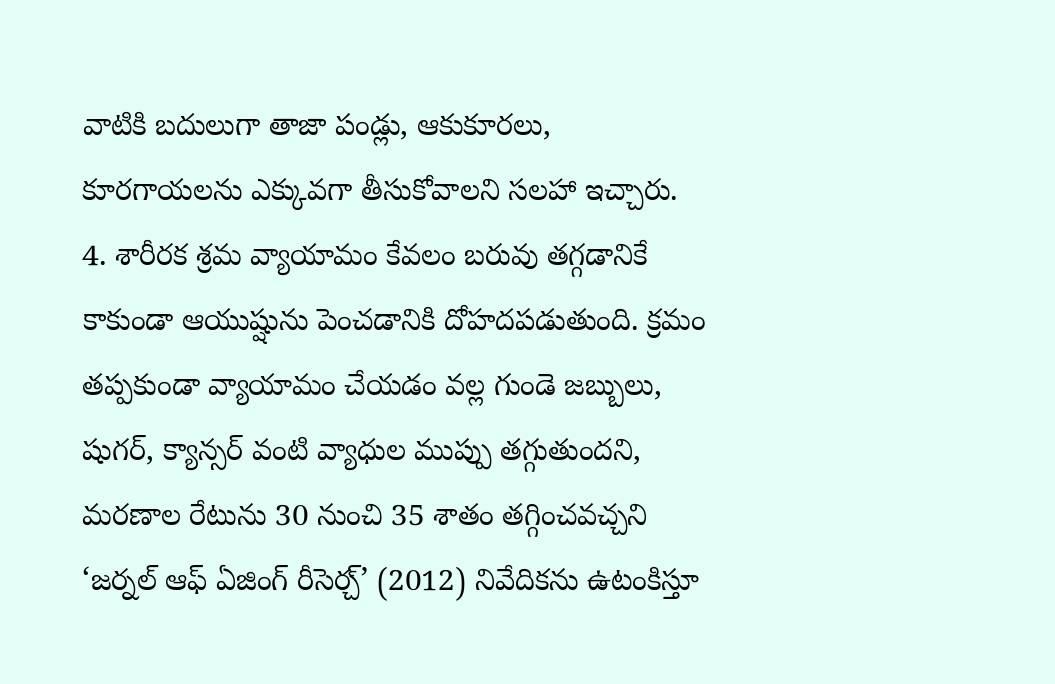వాటికి బదులుగా తాజా పండ్లు, ఆకుకూరలు, కూరగాయలను ఎక్కువగా తీసుకోవాలని సలహా ఇచ్చారు.
4. శారీరక శ్రమ వ్యాయామం కేవలం బరువు తగ్గడానికే కాకుండా ఆయుష్షును పెంచడానికి దోహదపడుతుంది. క్రమం తప్పకుండా వ్యాయామం చేయడం వల్ల గుండె జబ్బులు, షుగర్, క్యాన్సర్ వంటి వ్యాధుల ముప్పు తగ్గుతుందని, మరణాల రేటును 30 నుంచి 35 శాతం తగ్గించవచ్చని ‘జర్నల్ ఆఫ్ ఏజింగ్ రీసెర్చ్’ (2012) నివేదికను ఉటంకిస్తూ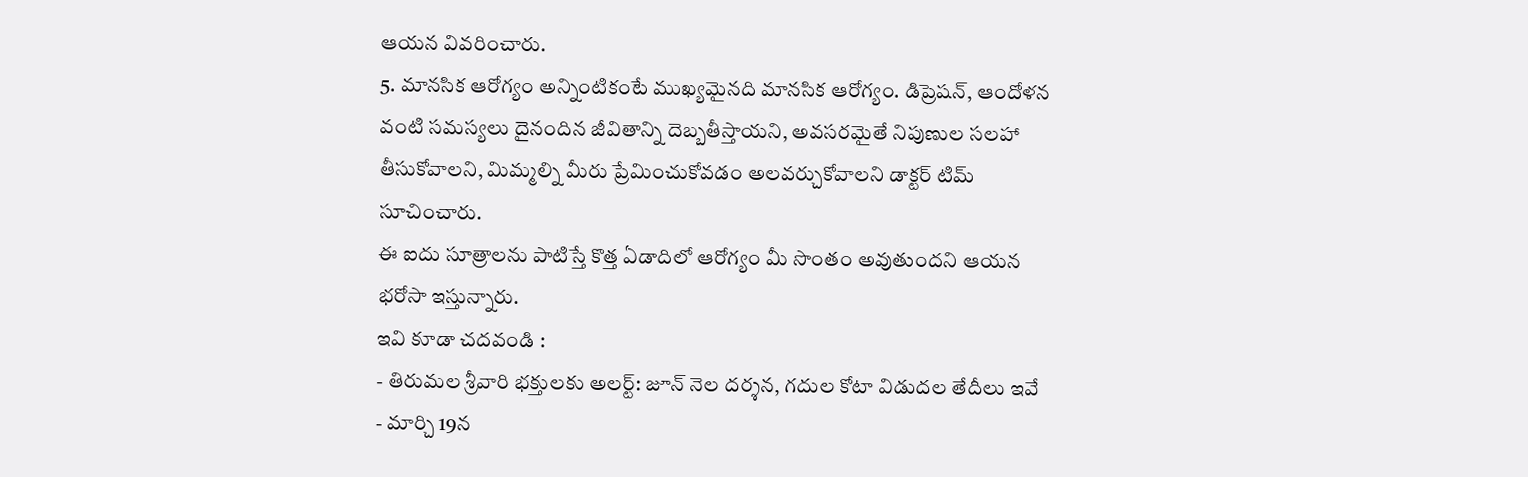ఆయన వివరించారు.
5. మానసిక ఆరోగ్యం అన్నింటికంటే ముఖ్యమైనది మానసిక ఆరోగ్యం. డిప్రెషన్, ఆందోళన వంటి సమస్యలు దైనందిన జీవితాన్ని దెబ్బతీస్తాయని, అవసరమైతే నిపుణుల సలహా తీసుకోవాలని, మిమ్మల్ని మీరు ప్రేమించుకోవడం అలవర్చుకోవాలని డాక్టర్ టిమ్ సూచించారు.
ఈ ఐదు సూత్రాలను పాటిస్తే కొత్త ఏడాదిలో ఆరోగ్యం మీ సొంతం అవుతుందని ఆయన భరోసా ఇస్తున్నారు.
ఇవి కూడా చదవండి :
- తిరుమల శ్రీవారి భక్తులకు అలర్ట్: జూన్ నెల దర్శన, గదుల కోటా విడుదల తేదీలు ఇవే
- మార్చి 19న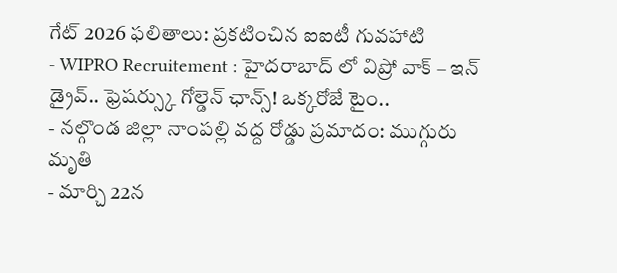గేట్ 2026 ఫలితాలు: ప్రకటించిన ఐఐటీ గువహాటి
- WIPRO Recruitement : హైదరాబాద్ లో విప్రో వాక్ – ఇన్ డ్రైవ్.. ఫ్రెషర్స్కు గోల్డెన్ ఛాన్స్! ఒక్కరోజే టైం..
- నల్గొండ జిల్లా నాంపల్లి వద్ద రోడ్డు ప్రమాదం: ముగ్గురు మృతి
- మార్చి 22న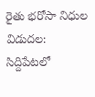రైతు భరోసా నిధుల విడుదల: సిద్దిపేటలో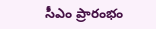సీఎం ప్రారంభం